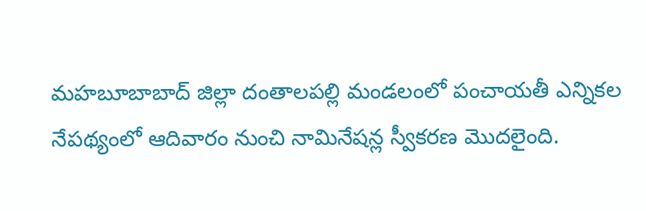మహబూబాబాద్ జిల్లా దంతాలపల్లి మండలంలో పంచాయతీ ఎన్నికల నేపథ్యంలో ఆదివారం నుంచి నామినేషన్ల స్వీకరణ మొదలైంది.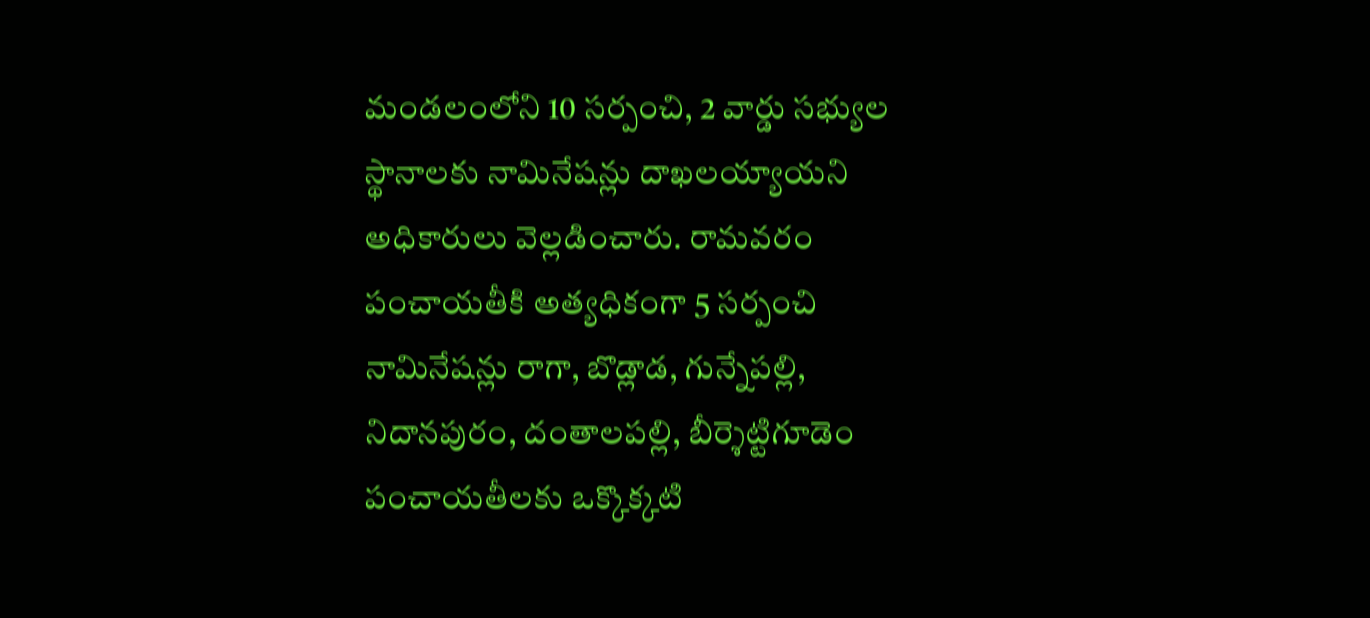మండలంలోని 10 సర్పంచి, 2 వార్డు సభ్యుల స్థానాలకు నామినేషన్లు దాఖలయ్యాయని అధికారులు వెల్లడించారు. రామవరం పంచాయతీకి అత్యధికంగా 5 సర్పంచి నామినేషన్లు రాగా, బొడ్లాడ, గున్నేపల్లి, నిదానపురం, దంతాలపల్లి, బీర్శెట్టిగూడెం పంచాయతీలకు ఒక్కొక్కటి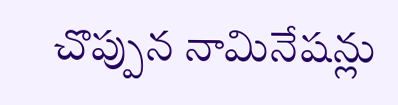చొప్పున నామినేషన్లు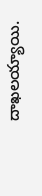దాఖలయ్యాయి.